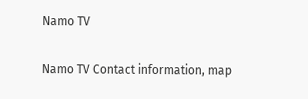Namo TV

Namo TV Contact information, map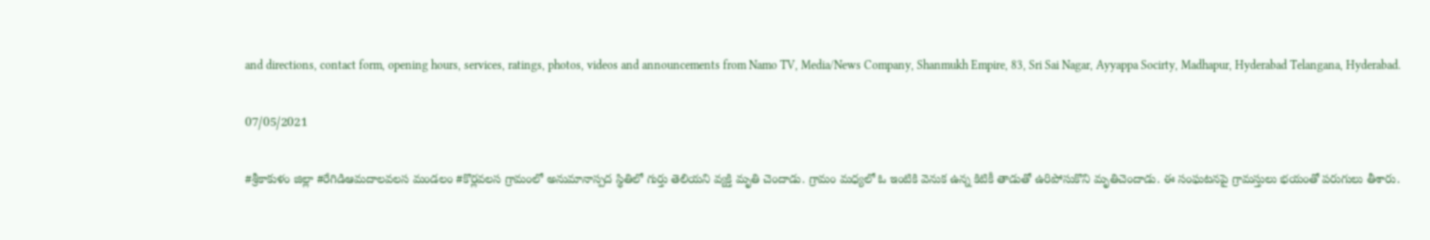and directions, contact form, opening hours, services, ratings, photos, videos and announcements from Namo TV, Media/News Company, Shanmukh Empire, 83, Sri Sai Nagar, Ayyappa Socirty, Madhapur, Hyderabad Telangana, Hyderabad.

07/05/2021

#శ్రీకాకుళం జిల్లా #రేగిడిఆమదాలవలస మండలం #కొర్లవలస గ్రామంలో అనుమానాస్పద స్థితిలో గుర్తు తెలియని వ్యక్తి మృతి చెందాడు. గ్రామం మధ్యలో ఓ ఇంటికి వెనుక ఉన్న కిటికీ తాడుతో ఉరిపోసుకొని మృతిచెందాడు. ఈ సంఘటనపై గ్రామస్తులు భయంతో పరుగులు తీశారు.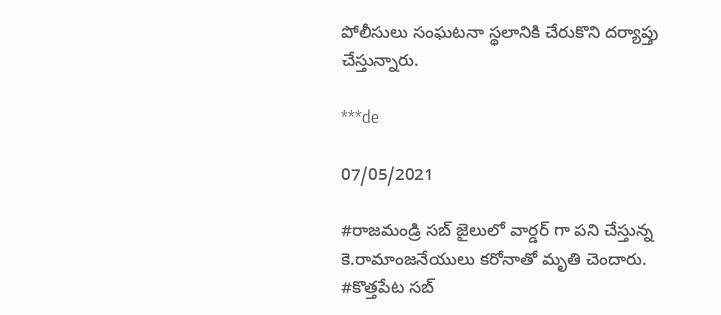పోలీసులు సంఘటనా స్థలానికి చేరుకొని దర్యాప్తు చేస్తున్నారు.

***de

07/05/2021

#రాజమండ్రి సబ్ జైలులో వార్డర్ గా పని చేస్తున్న కె.రామాంజనేయులు కరోనాతో మృతి చెందారు. #కొత్తపేట సబ్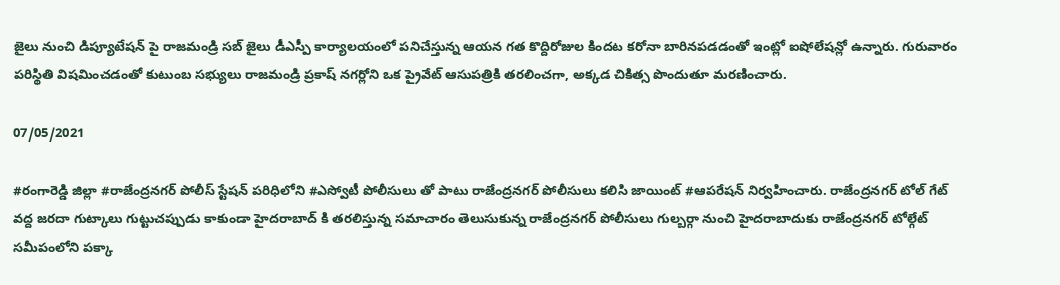జైలు నుంచి డిప్యూటేషన్ పై రాజమండ్రి సబ్ జైలు డీఎస్పీ కార్యాలయంలో పనిచేస్తున్న ఆయన గత కొద్దిరోజుల కిందట కరోనా బారినపడడంతో ఇంట్లో ఐషోలేషన్లో ఉన్నారు. గురువారం పరిస్థితి విషమించడంతో కుటుంబ సభ్యులు రాజమండ్రి ప్రకాష్ నగర్లోని ఒక ప్రైవేట్ ఆసుపత్రికి తరలించగా, అక్కడ చికిత్స పొందుతూ మరణించారు.

07/05/2021

#రంగారెడ్డి జిల్లా #రాజేంద్రనగర్ పోలీస్ స్టేషన్ పరిధిలోని #ఎస్వోటీ పోలీసులు తో పాటు రాజేంద్రనగర్ పోలీసులు కలిసి జాయింట్ #ఆపరేషన్ నిర్వహించారు. రాజేంద్రనగర్ టోల్ గేట్ వద్ద జరదా గుట్కాలు గుట్టుచప్పుడు కాకుండా హైదరాబాద్ కి తరలిస్తున్న సమాచారం తెలుసుకున్న రాజేంద్రనగర్ పోలీసులు గుల్బర్గా నుంచి హైదరాబాదుకు రాజేంద్రనగర్ టోల్గేట్ సమీపంలోని పక్కా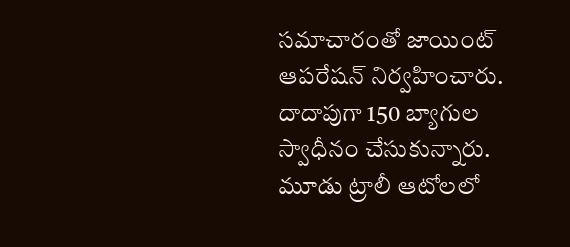సమాచారంతో జాయింట్ ఆపరేషన్ నిర్వహించారు. దాదాపుగా 150 బ్యాగుల స్వాధీనం చేసుకున్నారు. మూడు ట్రాలీ ఆటోలలో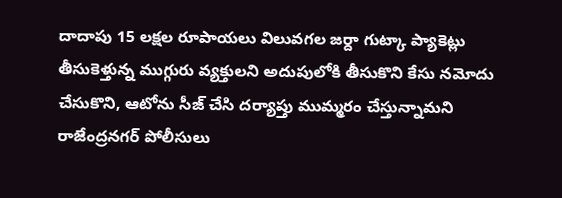దాదాపు 15 లక్షల రూపాయలు విలువగల జర్దా గుట్కా ప్యాకెట్లు తీసుకెళ్తున్న ముగ్గురు వ్యక్తులని అదుపులోకి తీసుకొని కేసు నమోదు చేసుకొని, ఆటోను సీజ్ చేసి దర్యాప్తు ముమ్మరం చేస్తున్నామని రాజేంద్రనగర్ పోలీసులు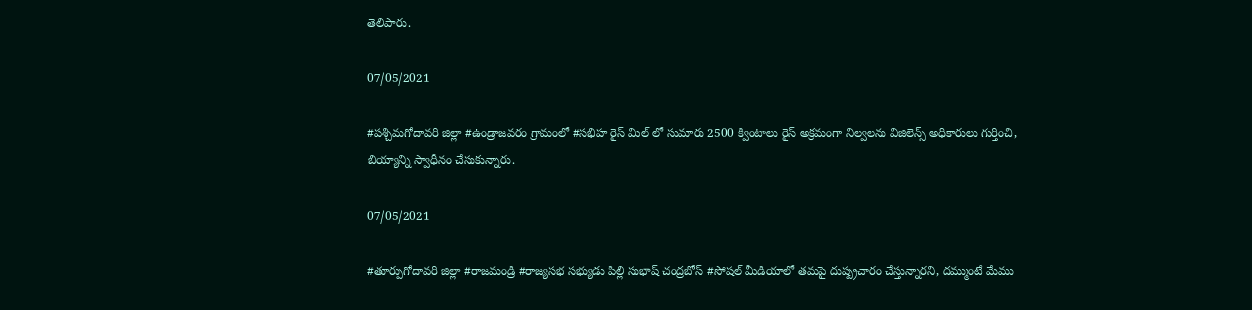తెలిపారు.

07/05/2021

#పశ్చిమగోదావరి జిల్లా #ఉండ్రాజవరం గ్రామంలో #సభిహ రైస్ మిల్ లో సుమారు 2500 క్వింటాలు రైస్ అక్రమంగా నిల్వలను విజిలెన్స్ అధికారులు గుర్తించి, బియ్యాన్ని స్వాధీనం చేసుకున్నారు.

07/05/2021

#తూర్పుగోదావరి జిల్లా #రాజమండ్రి #రాజ్యసభ సభ్యుడు పిల్లి సుభాష్ చంద్రబోస్ #సోషల్ మీడియాలో తమపై దుష్ప్రచారం చేస్తున్నారని, దమ్ముంటే మేము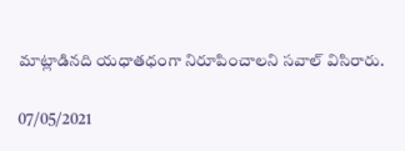మాట్లాడినది యధాతధంగా నిరూపించాలని సవాల్ విసిరారు.

07/05/2021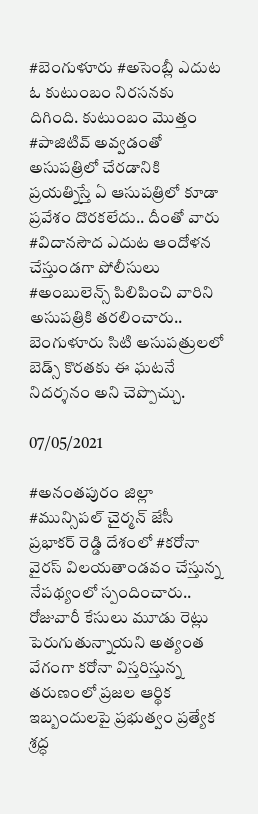#బెంగుళూరు #అసెంబ్లీ ఎదుట ఓ కుటుంబం నిరసనకు దిగింది. కుటుంబం మొత్తం #పాజిటివ్ అవ్వడంతో‌ అసుపత్రిలో చేరడానికి ప్రయత్నిస్తే ఏ ఆసుపత్రిలో కూడా ప్రవేశం దొరకలేదు.. దీంతో వారు #విదానసౌద ఎదుట ఆందోళన చేస్తుండగా పోలీసులు #అంబులెన్స్ పిలిపించి వారిని అసుపత్రికి తరలించారు.. బెంగుళూరు సిటి అసుపత్రులలో బెడ్స్ కొరతకు ఈ ఘటనే నిదర్శనం అని చెప్పొచ్చు.

07/05/2021

#అనంతపురం జిల్లా #మున్సిపల్ చైర్మన్ జేసీ ప్రభాకర్ రెడ్డి దేశంలో #కరోనా వైరస్ విలయతాండవం చేస్తున్న నేపథ్యంలో స్పందించారు.. రోజువారీ కేసులు మూడు రెట్లు పెరుగుతున్నాయని అత్యంత వేగంగా కరోనా విస్తరిస్తున్న తరుణంలో ప్రజల ఆర్థిక ఇబ్బందులపై ప్రభుత్వం ప్రత్యేక శ్రద్ధ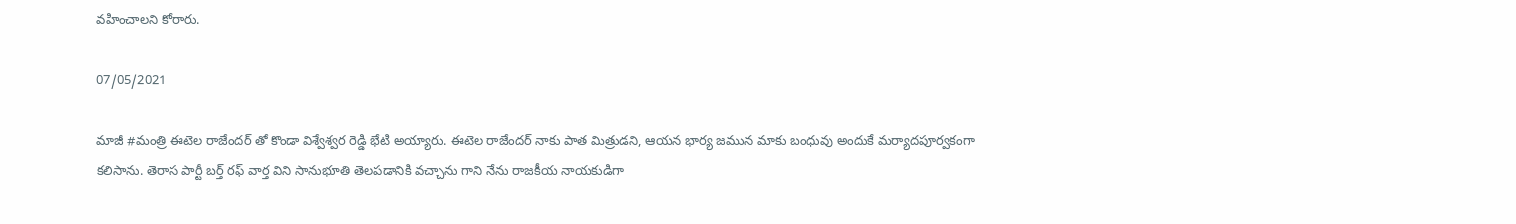వహించాలని కోరారు.

07/05/2021

మాజీ #మంత్రి ఈటెల రాజేందర్ తో కొండా విశ్వేశ్వర రెడ్డి భేటి అయ్యారు. ఈటెల రాజేందర్ నాకు పాత మిత్రుడని, ఆయన భార్య జమున మాకు బంధువు అందుకే మర్యాదపూర్వకంగా కలిసాను. తెరాస పార్టీ బర్త్ రఫ్ వార్త విని సానుభూతి తెలపడానికి వచ్చాను గాని నేను రాజకీయ నాయకుడిగా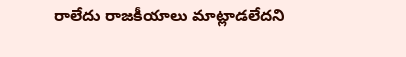రాలేదు రాజకీయాలు మాట్లాడలేదని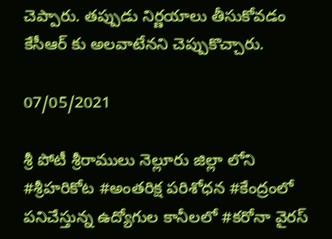చెప్పారు. తప్పుడు నిర్ణయాలు తీసుకోవడం కేసీఆర్ కు అలవాటేనని చెప్పుకొచ్చారు.

07/05/2021

శ్రీ పోటీ శ్రీరాములు నెల్లూరు జిల్లా లోని #శ్రీహరికోట #అంతరిక్ష పరిశోధన #కేంద్రంలో పనిచేస్తున్న ఉద్యోగుల కానీలలో #కరోనా వైరస్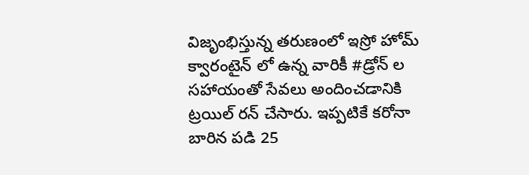విజృంభిస్తున్న తరుణంలో ఇస్రో హోమ్ క్వారంటైన్ లో ఉన్న వారికీ #డ్రోన్ ల సహాయంతో సేవలు అందించడానికి ట్రయిల్ రన్ చేసారు. ఇప్పటికే కరోనా బారిన పడి 25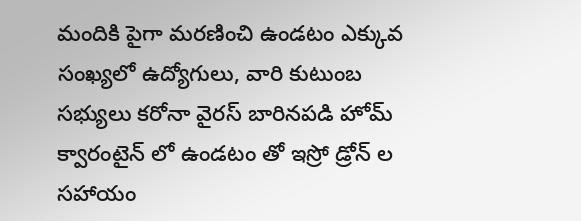మందికి పైగా మరణించి ఉండటం ఎక్కువ సంఖ్యలో ఉద్యోగులు, వారి కుటుంబ సభ్యులు కరోనా వైరస్ బారినపడి హోమ్ క్వారంటైన్ లో ఉండటం తో ఇస్రో డ్రోన్ ల సహాయం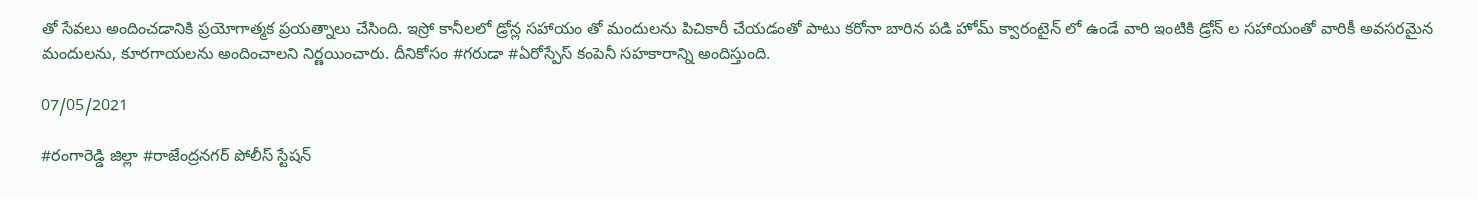తో సేవలు అందించడానికి ప్రయోగాత్మక ప్రయత్నాలు చేసింది. ఇస్రో కానీలలో డ్రోన్ల సహాయం తో మందులను పిచికారీ చేయడంతో పాటు కరోనా బారిన పడి హోమ్ క్వారంటైన్ లో ఉండే వారి ఇంటికి డ్రోన్ ల సహాయంతో వారికీ అవసరమైన మందులను, కూరగాయలను అందించాలని నిర్ణయించారు. దీనికోసం #గరుడా #ఏరోస్పేస్ కంపెనీ సహకారాన్ని అందిస్తుంది.

07/05/2021

#రంగారెడ్డి జిల్లా #రాజేంద్రనగర్ పోలీస్ స్టేషన్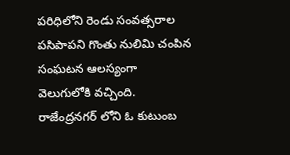పరిధిలోని రెండు సంవత్సరాల పసిపాపని గొంతు నులిమి చంపిన సంఘటన ఆలస్యంగా వెలుగులోకి వచ్చింది. రాజేంద్రనగర్ లోని ఓ కుటుంబ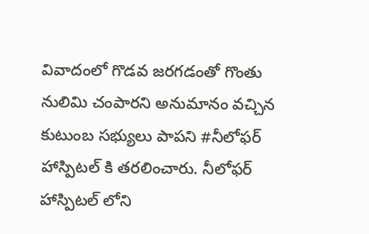వివాదంలో గొడవ జరగడంతో గొంతు నులిమి చంపారని అనుమానం వచ్చిన కుటుంబ సభ్యులు పాపని #నీలోఫర్ హాస్పిటల్ కి తరలించారు. నీలోఫర్ హాస్పిటల్ లోని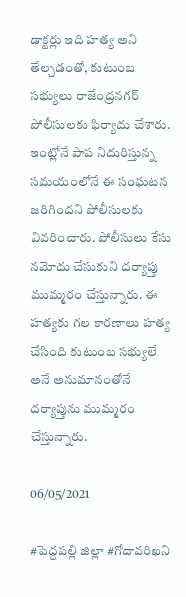డాక్టర్లు ఇది హత్య అని తేల్చడంతో, కుటుంబ సభ్యులు రాజేంద్రనగర్ పోలీసులకు ఫిర్యాదు చేశారు. ఇంట్లోనే పాప నిదురిస్తున్న సమయంలోనే ఈ సంఘటన జరిగిందని పోలీసులకు వివరించారు. పోలీసులు కేసు నమోదు చేసుకుని దర్యాప్తు ముమ్మరం చేస్తున్నారు. ఈ హత్యకు గల కారణాలు హత్య చేసింది కుటుంబ సభ్యులే అనే అనుమానంతోనే దర్యాప్తును ముమ్మరం చేస్తున్నారు.

06/05/2021

#పెద్దపల్లి జిల్లా #గోదావరిఖని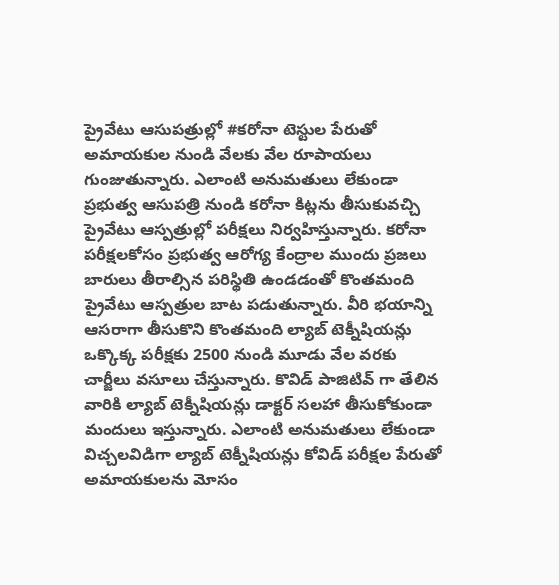ప్రైవేటు ఆసుపత్రుల్లో #కరోనా టెస్టుల పేరుతో అమాయకుల నుండి వేలకు వేల రూపాయలు గుంజుతున్నారు. ఎలాంటి అనుమతులు లేకుండా ప్రభుత్వ ఆసుపత్రి నుండి కరోనా కిట్లను తీసుకువచ్చి ప్రైవేటు ఆస్పత్రుల్లో పరీక్షలు నిర్వహిస్తున్నారు. కరోనా పరీక్షలకోసం ప్రభుత్వ ఆరోగ్య కేంద్రాల ముందు ప్రజలు బారులు తీరాల్సిన పరిస్థితి ఉండడంతో కొంతమంది ప్రైవేటు ఆస్పత్రుల బాట పడుతున్నారు. వీరి భయాన్ని ఆసరాగా తీసుకొని కొంతమంది ల్యాబ్ టెక్నీషియన్లు ఒక్కొక్క పరీక్షకు 2500 నుండి మూడు వేల వరకు చార్జీలు వసూలు చేస్తున్నారు. కొవిడ్ పాజిటివ్ గా తేలిన వారికి ల్యాబ్ టెక్నీషియన్లు డాక్టర్ సలహా తీసుకోకుండా మందులు ఇస్తున్నారు. ఎలాంటి అనుమతులు లేకుండా విచ్చలవిడిగా ల్యాబ్ టెక్నీషియన్లు కోవిడ్ పరీక్షల పేరుతో అమాయకులను మోసం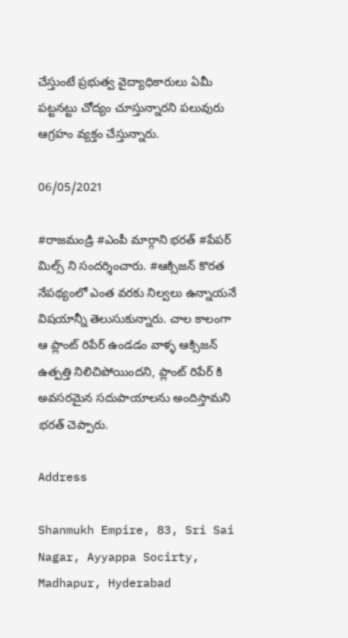చేస్తుంటే ప్రభుత్వ వైద్యాధికారులు ఏమీ పట్టనట్టు చోద్యం చూస్తున్నారని పలువురు ఆగ్రహం వ్యక్తం చేస్తున్నారు.

06/05/2021

#రాజమండ్రి #ఎంపీ మార్గాని భరత్ #పేపర్ మిల్స్ ని సందర్శించారు. #ఆక్సిజన్ కొరత నేపథ్యంలో ఎంత వరకు నిల్వలు ఉన్నాయనే విషయాన్నీ తెలుసుకున్నారు. చాల కాలంగా ఆ ప్లాంట్ రిపేర్ ఉండడం వాళ్ళ ఆక్సిజన్ ఉత్పత్తి నిలిచిపోయిందని, ప్లాంట్ రిపేర్ కి అవసరమైన సదుపాయాలను అందిస్తామని భరత్ చెప్పారు.

Address

Shanmukh Empire, 83, Sri Sai Nagar, Ayyappa Socirty, Madhapur, Hyderabad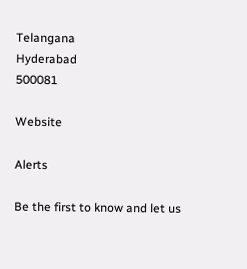Telangana
Hyderabad
500081

Website

Alerts

Be the first to know and let us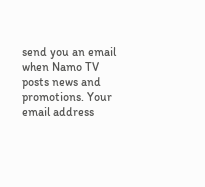send you an email when Namo TV posts news and promotions. Your email address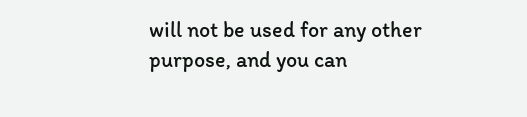will not be used for any other purpose, and you can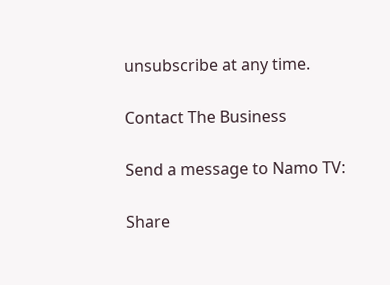unsubscribe at any time.

Contact The Business

Send a message to Namo TV:

Share